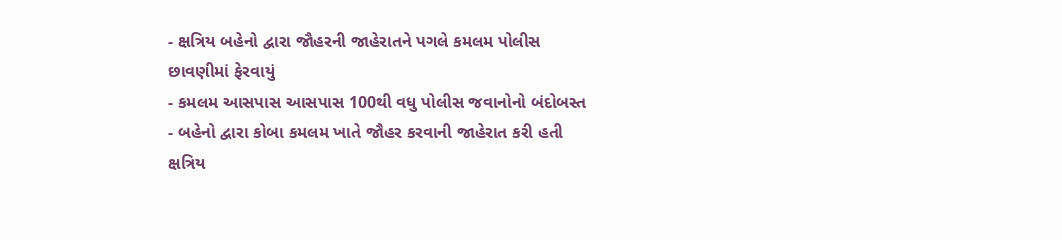- ક્ષત્રિય બહેનો દ્વારા જૌહરની જાહેરાતને પગલે કમલમ પોલીસ છાવણીમાં ફેરવાયું
- કમલમ આસપાસ આસપાસ 100થી વધુ પોલીસ જવાનોનો બંદોબસ્ત
- બહેનો દ્વારા કોબા કમલમ ખાતે જૌહર કરવાની જાહેરાત કરી હતી
ક્ષત્રિય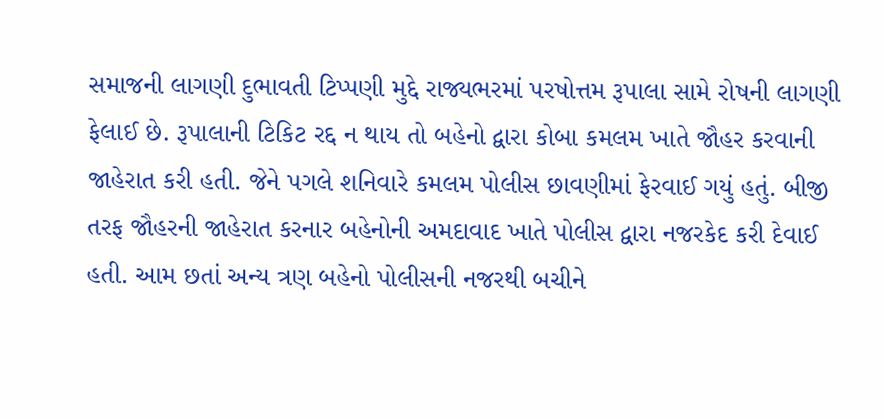સમાજની લાગણી દુભાવતી ટિપ્પણી મુદ્દે રાજ્યભરમાં પરષોત્તમ રૂપાલા સામે રોષની લાગણી ફેલાઈ છે. રૂપાલાની ટિકિટ રદ્દ ન થાય તો બહેનો દ્વારા કોબા કમલમ ખાતે જૌહર કરવાની જાહેરાત કરી હતી. જેને પગલે શનિવારે કમલમ પોલીસ છાવણીમાં ફેરવાઈ ગયું હતું. બીજી તરફ જૌહરની જાહેરાત કરનાર બહેનોની અમદાવાદ ખાતે પોલીસ દ્વારા નજરકેદ કરી દેવાઈ હતી. આમ છતાં અન્ય ત્રણ બહેનો પોલીસની નજરથી બચીને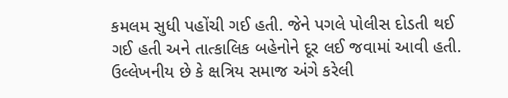કમલમ સુધી પહોંચી ગઈ હતી. જેને પગલે પોલીસ દોડતી થઈ ગઈ હતી અને તાત્કાલિક બહેનોને દૂર લઈ જવામાં આવી હતી.
ઉલ્લેખનીય છે કે ક્ષત્રિય સમાજ અંગે કરેલી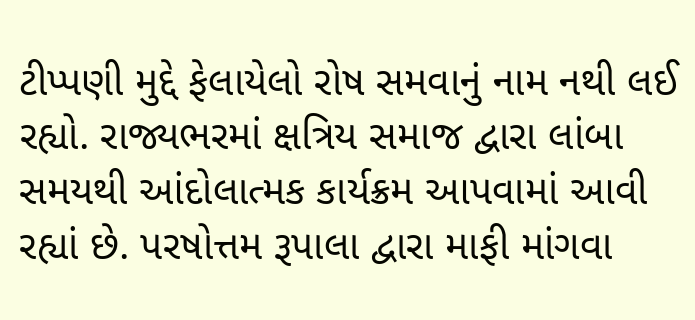ટીપ્પણી મુદ્દે ફેલાયેલો રોષ સમવાનું નામ નથી લઈ રહ્યો. રાજ્યભરમાં ક્ષત્રિય સમાજ દ્વારા લાંબા સમયથી આંદોલાત્મક કાર્યક્રમ આપવામાં આવી રહ્યાં છે. પરષોત્તમ રૂપાલા દ્વારા માફી માંગવા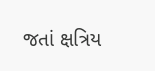જતાં ક્ષત્રિય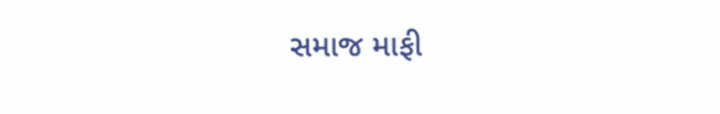સમાજ માફી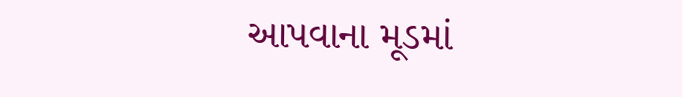આપવાના મૂડમાં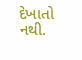દેખાતો નથી.